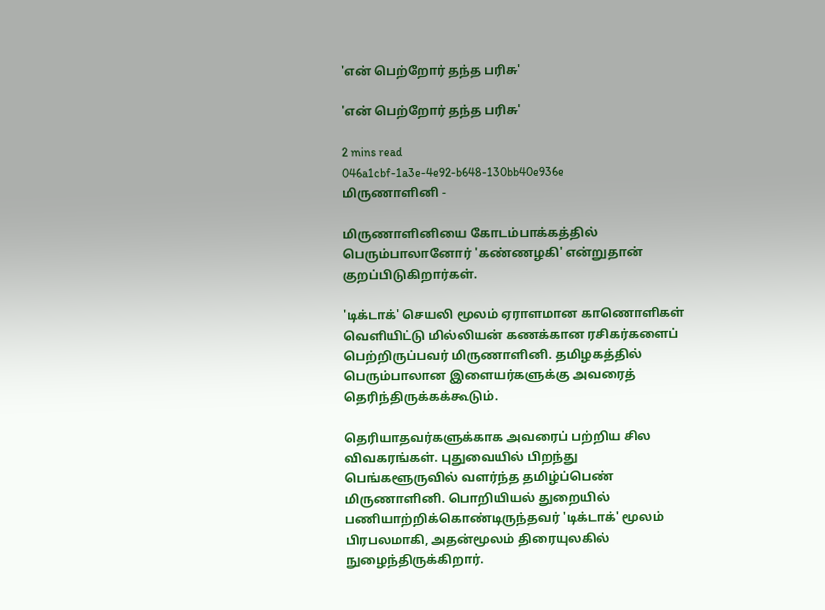'என் பெற்றோர் தந்த பரிசு'

'என் பெற்றோர் தந்த பரிசு'

2 mins read
046a1cbf-1a3e-4e92-b648-130bb40e936e
மிருணாளினி -

மிருணாளினியை கோடம்பாக்கத்தில் பெரும்பாலானோர் 'கண்ணழகி' என்றுதான் குறப்பிடுகிறார்கள்.

'டிக்டாக்' செயலி மூலம் ஏராளமான காணொளிகள் வெளியிட்டு மில்லியன் கணக்கான ரசிகர்களைப் பெற்றிருப்பவர் மிருணாளினி. தமிழகத்தில் பெரும்பாலான இளையர்களுக்கு அவரைத் தெரிந்திருக்கக்கூடும்.

தெரியாதவர்களுக்காக அவரைப் பற்றிய சில விவகரங்கள். புதுவையில் பிறந்து பெங்களூருவில் வளர்ந்த தமிழ்ப்பெண் மிருணாளினி. பொறியியல் துறையில் பணியாற்றிக்கொண்டிருந்தவர் 'டிக்டாக்' மூலம் பிரபலமாகி, அதன்மூலம் திரையுலகில் நுழைந்திருக்கிறார்.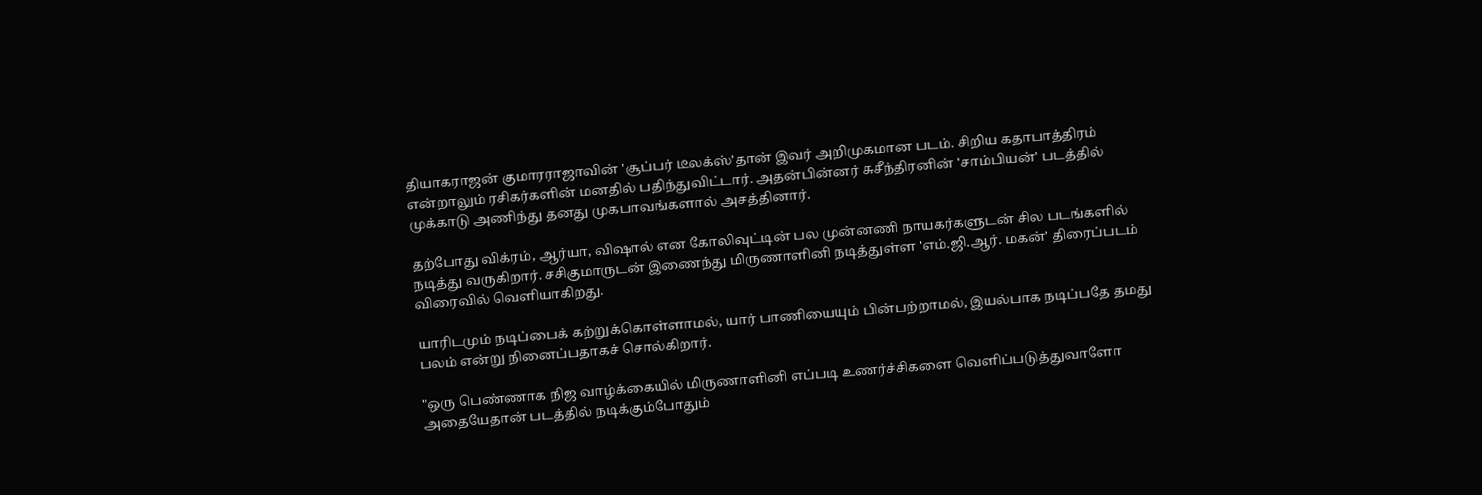தியாகராஜன் குமாரராஜாவின் 'சூப்பர் டீலக்ஸ்'தான் இவர் அறிமுகமான படம். சிறிய கதாபாத்திரம் என்றாலும் ரசிகர்களின் மனதில் பதிந்துவிட்டார். அதன்பின்னர் சுசீந்திரனின் 'சாம்பியன்' படத்தில் முக்காடு அணிந்து தனது முகபாவங்களால் அசத்தினார்.

தற்போது விக்ரம், ஆர்யா, விஷால் என கோலிவுட்டின் பல முன்னணி நாயகர்களுடன் சில படங்களில் நடித்து வருகிறார். சசிகுமாருடன் இணைந்து மிருணாளினி நடித்துள்ள 'எம்.ஜி.ஆர். மகன்' திரைப்படம் விரைவில் வெளியாகிறது.

யாரிடமும் நடிப்பைக் கற்றுக்கொள்ளாமல், யார் பாணியையும் பின்பற்றாமல், இயல்பாக நடிப்பதே தமது பலம் என்று நினைப்பதாகச் சொல்கிறார்.

"ஒரு பெண்ணாக நிஜ வாழ்க்கையில் மிருணாளினி எப்படி உணர்ச்சிகளை வெளிப்படுத்துவாளோ அதையேதான் படத்தில் நடிக்கும்போதும்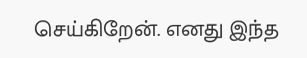செய்கிறேன். எனது இந்த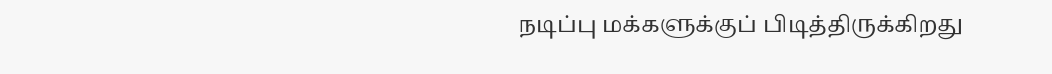நடிப்பு மக்களுக்குப் பிடித்திருக்கிறது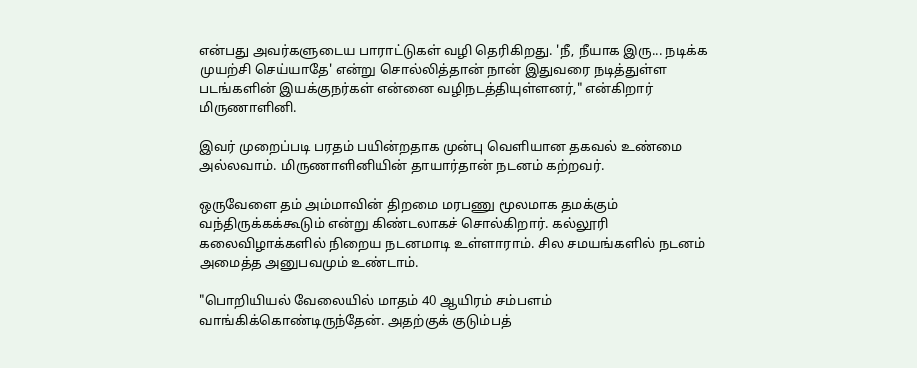என்பது அவர்களுடைய பாராட்டுகள் வழி தெரிகிறது. 'நீ, நீயாக இரு... நடிக்க முயற்சி செய்யாதே' என்று சொல்லித்தான் நான் இதுவரை நடித்துள்ள படங்களின் இயக்குநர்கள் என்னை வழிநடத்தியுள்ளனர்," என்கிறார் மிருணாளினி.

இவர் முறைப்படி பரதம் பயின்றதாக முன்பு வெளியான தகவல் உண்மை அல்லவாம். மிருணாளினியின் தாயார்தான் நடனம் கற்றவர்.

ஒருவேளை தம் அம்மாவின் திறமை மரபணு மூலமாக தமக்கும் வந்திருக்கக்கூடும் என்று கிண்டலாகச் சொல்கிறார். கல்லூரி கலைவிழாக்களில் நிறைய நடனமாடி உள்ளாராம். சில சமயங்களில் நடனம் அமைத்த அனுபவமும் உண்டாம்.

"பொறியியல் வேலையில் மாதம் 40 ஆயிரம் சம்பளம் வாங்கிக்கொண்டிருந்தேன். அதற்குக் குடும்பத்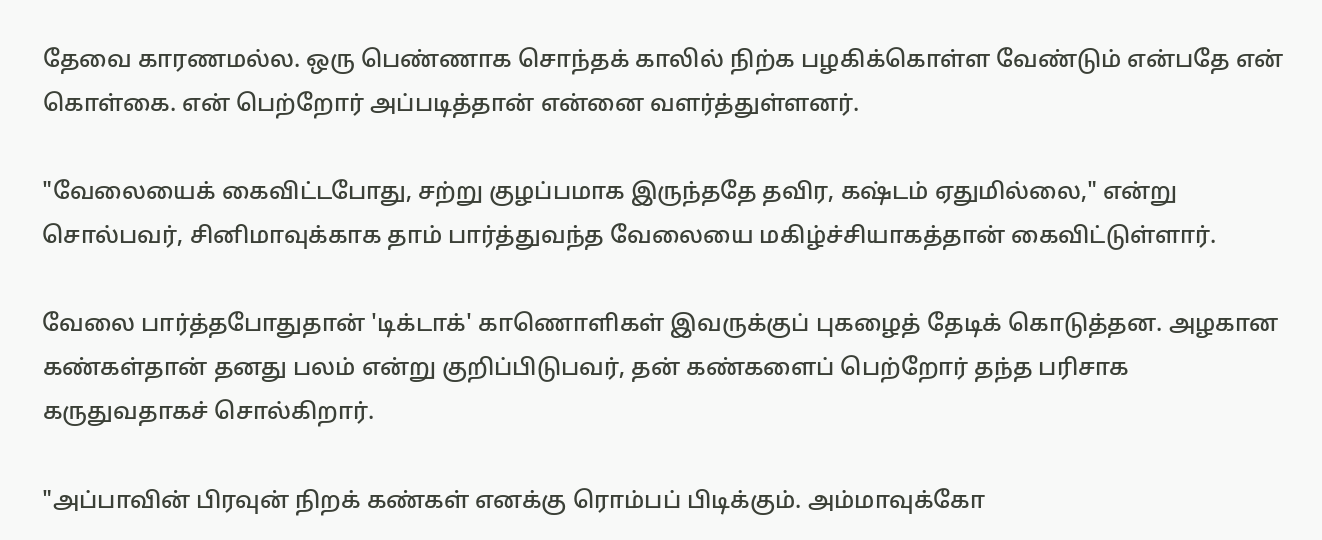தேவை காரணமல்ல. ஒரு பெண்ணாக சொந்தக் காலில் நிற்க பழகிக்கொள்ள வேண்டும் என்பதே என் கொள்கை. என் பெற்றோர் அப்படித்தான் என்னை வளர்த்துள்ளனர்.

"வேலையைக் கைவிட்டபோது, சற்று குழப்பமாக இருந்ததே தவிர, கஷ்டம் ஏதுமில்லை," என்று சொல்பவர், சினிமாவுக்காக தாம் பார்த்துவந்த வேலையை மகிழ்ச்சியாகத்தான் கைவிட்டுள்ளார்.

வேலை பார்த்தபோதுதான் 'டிக்டாக்' காணொளிகள் இவருக்குப் புகழைத் தேடிக் கொடுத்தன. அழகான கண்கள்தான் தனது பலம் என்று குறிப்பிடுபவர், தன் கண்களைப் பெற்றோர் தந்த பரிசாக கருதுவதாகச் சொல்கிறார்.

"அப்பாவின் பிரவுன் நிறக் கண்கள் எனக்கு ரொம்பப் பிடிக்கும். அம்மாவுக்கோ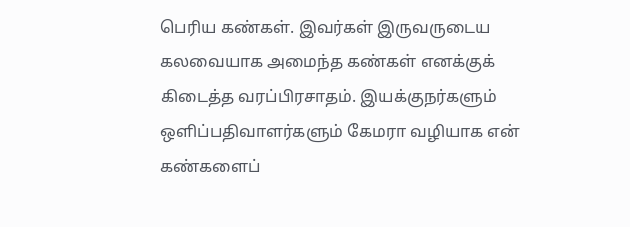பெரிய கண்கள். இவர்கள் இருவருடைய கலவையாக அமைந்த கண்கள் எனக்குக் கிடைத்த வரப்பிரசாதம். இயக்குநர்களும் ஒளிப்பதிவாளர்களும் கேமரா வழியாக என் கண்களைப்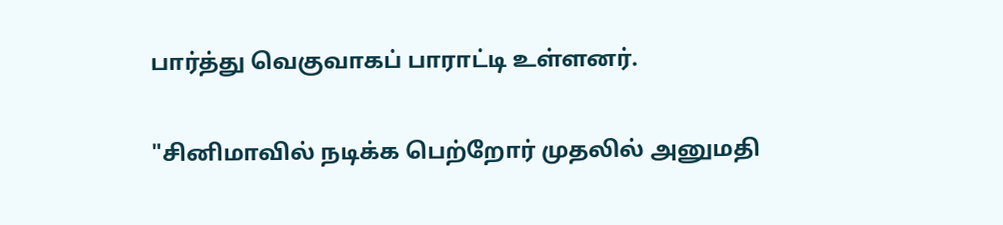பார்த்து வெகுவாகப் பாராட்டி உள்ளனர்.

"சினிமாவில் நடிக்க பெற்றோர் முதலில் அனுமதி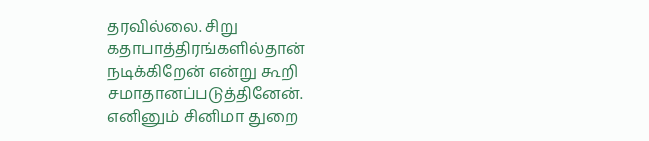தரவில்லை. சிறு கதாபாத்திரங்களில்தான் நடிக்கிறேன் என்று கூறி சமாதானப்படுத்தினேன். எனினும் சினிமா துறை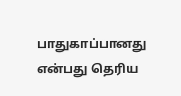பாதுகாப்பானது என்பது தெரிய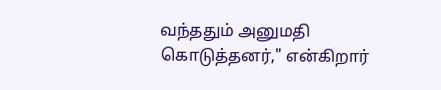வந்ததும் அனுமதி கொடுத்தனர்," என்கிறார்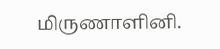மிருணாளினி.